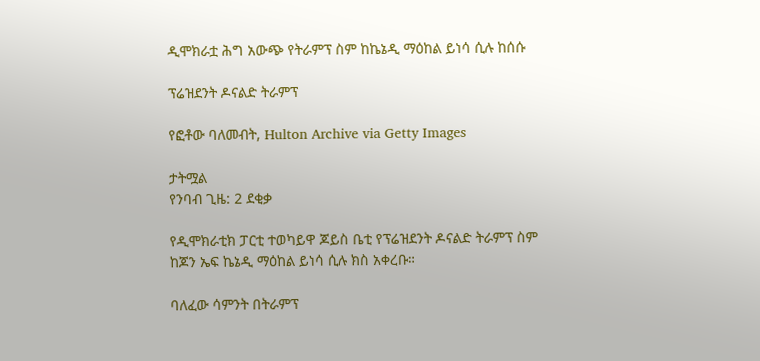ዲሞክራቷ ሕግ አውጭ የትራምፕ ስም ከኬኔዲ ማዕከል ይነሳ ሲሉ ከሰሱ

ፕሬዝደንት ዶናልድ ትራምፕ

የፎቶው ባለመብት, Hulton Archive via Getty Images

ታትሟል
የንባብ ጊዜ: 2 ደቂቃ

የዲሞክራቲክ ፓርቲ ተወካይዋ ጆይስ ቤቲ የፕሬዝደንት ዶናልድ ትራምፕ ስም ከጆን ኤፍ ኬኔዲ ማዕከል ይነሳ ሲሉ ክስ አቀረቡ።

ባለፈው ሳምንት በትራምፕ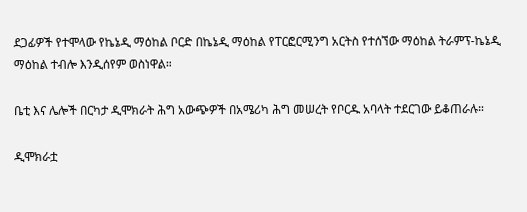ደጋፊዎች የተሞላው የኬኔዲ ማዕከል ቦርድ በኬኔዲ ማዕከል የፐርፎርሚንግ አርትስ የተሰኘው ማዕከል ትራምፕ-ኬኔዲ ማዕከል ተብሎ እንዲሰየም ወስነዋል።

ቤቲ እና ሌሎች በርካታ ዲሞክራት ሕግ አውጭዎች በአሜሪካ ሕግ መሠረት የቦርዱ አባላት ተደርገው ይቆጠራሉ።

ዲሞክራቷ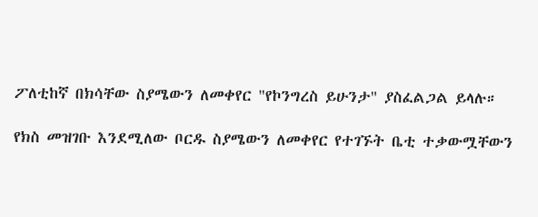ፖለቲከኛ በክሳቸው ስያሜውን ለመቀየር "የኮንግረስ ይሁንታ" ያስፈልጋል ይላሉ።

የክስ መዝገቡ እንደሚለው ቦርዱ ስያሜውን ለመቀየር የተገኙት ቤቲ ተቃውሟቸውን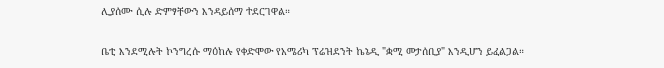ሊያሰሙ ሲሉ ድምፃቸውን እንዳይሰማ ተደርገዋል።

ቤቲ እንደሚሉት ኮንግረሱ ማዕከሉ የቀድሞው የአሜሪካ ፕሬዝደንት ኬኔዲ "ቋሚ መታሰቢያ" እንዲሆን ይፈልጋል።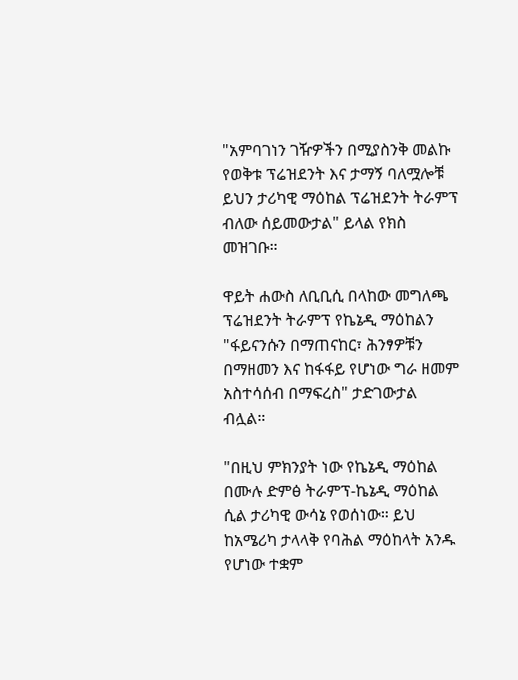"አምባገነን ገዥዎችን በሚያስንቅ መልኩ የወቅቱ ፕሬዝደንት እና ታማኝ ባለሟሎቹ ይህን ታሪካዊ ማዕከል ፕሬዝደንት ትራምፕ ብለው ሰይመውታል" ይላል የክስ መዝገቡ።

ዋይት ሐውስ ለቢቢሲ በላከው መግለጫ ፕሬዝደንት ትራምፕ የኬኔዲ ማዕከልን "ፋይናንሱን በማጠናከር፣ ሕንፃዎቹን በማዘመን እና ከፋፋይ የሆነው ግራ ዘመም አስተሳሰብ በማፍረስ" ታድገውታል ብሏል።

"በዚህ ምክንያት ነው የኬኔዲ ማዕከል በሙሉ ድምፅ ትራምፕ-ኬኔዲ ማዕከል ሲል ታሪካዊ ውሳኔ የወሰነው። ይህ ከአሜሪካ ታላላቅ የባሕል ማዕከላት አንዱ የሆነው ተቋም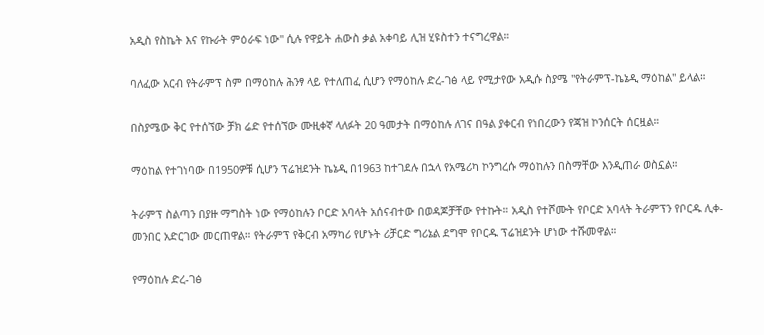አዲስ የስኬት እና የኩራት ምዕራፍ ነው" ሲሉ የዋይት ሐውስ ቃል አቀባይ ሊዝ ሂዩስተን ተናግረዋል።

ባለፈው አርብ የትራምፕ ስም በማዕከሉ ሕንፃ ላይ የተለጠፈ ሲሆን የማዕከሉ ድረ-ገፅ ላይ የሚታየው አዲሱ ስያሜ "የትራምፕ-ኬኔዲ ማዕከል" ይላል።

በስያሜው ቅር የተሰኘው ቻክ ሬድ የተሰኘው ሙዚቀኛ ላለፉት 20 ዓመታት በማዕከሉ ለገና በዓል ያቀርብ የነበረውን የጃዝ ኮንሰርት ሰርዟል።

ማዕከል የተገነባው በ1950ዎቹ ሲሆን ፕሬዝደንት ኬኔዲ በ1963 ከተገደሉ በኋላ የአሜሪካ ኮንግረሱ ማዕከሉን በስማቸው እንዲጠራ ወስኗል።

ትራምፕ ስልጣን በያዙ ማግስት ነው የማዕከሉን ቦርድ አባላት አሰናብተው በወዳጆቻቸው የተኩት። አዲስ የተሾሙት የቦርድ አባላት ትራምፕን የቦርዱ ሊቀ-መንበር አድርገው መርጠዋል። የትራምፕ የቅርብ አማካሪ የሆኑት ሪቻርድ ግሪኔል ደግሞ የቦርዱ ፕሬዝደንት ሆነው ተሹመዋል።

የማዕከሉ ድረ-ገፅ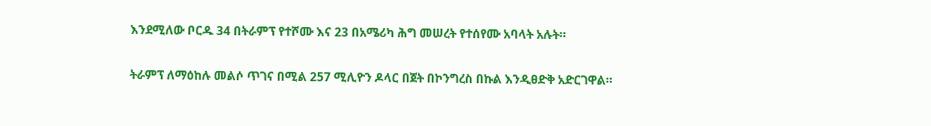እንደሚለው ቦርዱ 34 በትራምፕ የተሾሙ እና 23 በአሜሪካ ሕግ መሠረት የተሰየሙ አባላት አሉት።

ትራምፕ ለማዕከሉ መልሶ ጥገና በሚል 257 ሚሊዮን ዶላር በጀት በኮንግረስ በኩል እንዲፀድቅ አድርገዋል።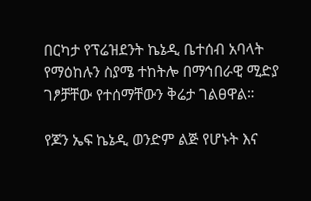በርካታ የፕሬዝደንት ኬኔዲ ቤተሰብ አባላት የማዕከሉን ስያሜ ተከትሎ በማኅበራዊ ሚድያ ገፆቻቸው የተሰማቸውን ቅሬታ ገልፀዋል።

የጆን ኤፍ ኬኔዲ ወንድም ልጅ የሆኑት እና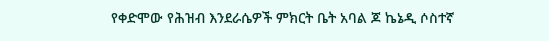የቀድሞው የሕዝብ እንደራሴዎች ምክርት ቤት አባል ጆ ኬኔዲ ሶስተኛ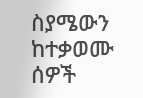ስያሜውን ከተቃወሙ ሰዎች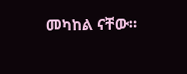መካከል ናቸው።